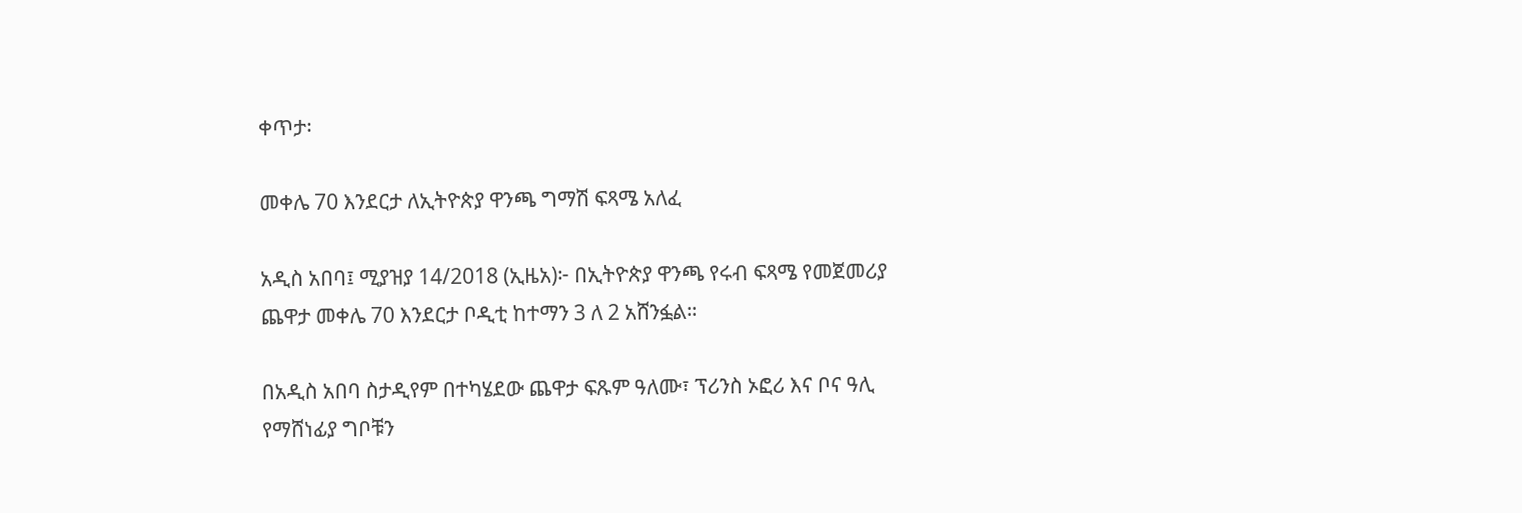ቀጥታ፡

መቀሌ 70 እንደርታ ለኢትዮጵያ ዋንጫ ግማሽ ፍጻሜ አለፈ

አዲስ አበባ፤ ሚያዝያ 14/2018 (ኢዜአ)፦ በኢትዮጵያ ዋንጫ የሩብ ፍጻሜ የመጀመሪያ ጨዋታ መቀሌ 70 እንደርታ ቦዲቲ ከተማን 3 ለ 2 አሸንፏል።

በአዲስ አበባ ስታዲየም በተካሄደው ጨዋታ ፍጹም ዓለሙ፣ ፕሪንስ ኦፎሪ እና ቦና ዓሊ የማሸነፊያ ግቦቹን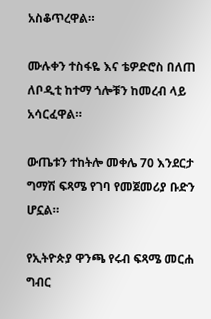አስቆጥረዋል።

ሙሉቀን ተስፋዬ እና ቴዎድሮስ በለጠ ለቦዲቲ ከተማ ጎሎቹን ከመረብ ላይ አሳርፈዋል።

ውጤቱን ተከትሎ መቀሌ 70 እንደርታ ግማሽ ፍጻሜ የገባ የመጀመሪያ ቡድን ሆኗል።

የኢትዮጵያ ዋንጫ የሩብ ፍጻሜ መርሐ ግብር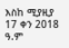እስከ ሚያዚያ 17 ቀን 2018 ዓ.ም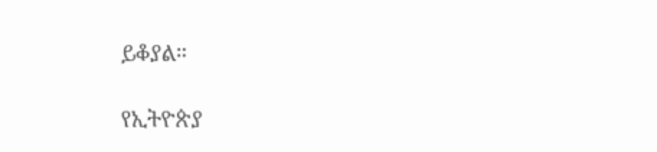ይቆያል።

የኢትዮጵያ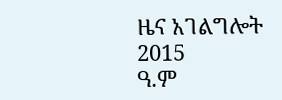ዜና አገልግሎት
2015
ዓ.ም